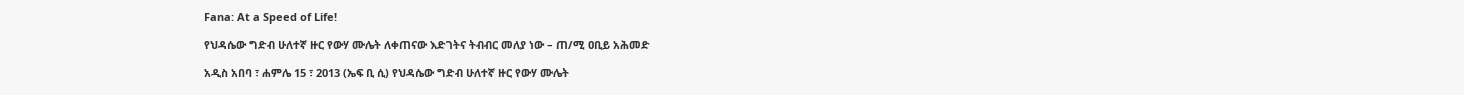Fana: At a Speed of Life!

የህዳሴው ግድብ ሁለተኛ ዙር የውሃ ሙሌት ለቀጠናው እድገትና ትብብር መለያ ነው – ጠ/ሚ ዐቢይ አሕመድ

አዲስ አበባ ፣ ሐምሌ 15 ፣ 2013 (ኤፍ ቢ ሲ) የህዳሴው ግድብ ሁለተኛ ዙር የውሃ ሙሌት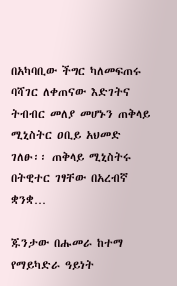በአካባቢው ችግር ካለመፍጠሩ ባሻገር ለቀጠናው እድገትና ትብብር መለያ መሆኑን ጠቅላይ ሚኒስትር ዐቢይ አህመድ ገለፁ፡፡ ጠቅላይ ሚኒስትሩ በትዊተር ገፃቸው በአረብኛ ቋንቋ…

ጁንታው በሑመራ ከተማ የማይካድራ ዓይነት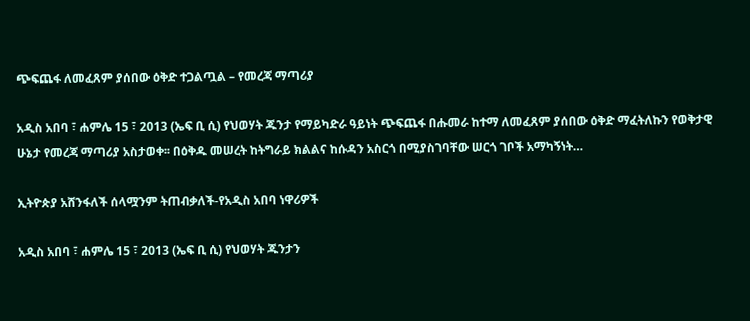ጭፍጨፋ ለመፈጸም ያሰበው ዕቅድ ተጋልጧል – የመረጃ ማጣሪያ

አዲስ አበባ ፣ ሐምሌ 15 ፣ 2013 (ኤፍ ቢ ሲ) የህወሃት ጁንታ የማይካድራ ዓይነት ጭፍጨፋ በሑመራ ከተማ ለመፈጸም ያሰበው ዕቅድ ማፈትለኩን የወቅታዊ ሁኔታ የመረጃ ማጣሪያ አስታወቀ፡፡ በዕቅዱ መሠረት ከትግራይ ክልልና ከሱዳን አስርጎ በሚያስገባቸው ሠርጎ ገቦች አማካኝነት…

ኢትዮጵያ አሸንፋለች ሰላሟንም ትጠብቃለች-የአዲስ አበባ ነዋሪዎች

አዲስ አበባ ፣ ሐምሌ 15 ፣ 2013 (ኤፍ ቢ ሲ) የህወሃት ጁንታን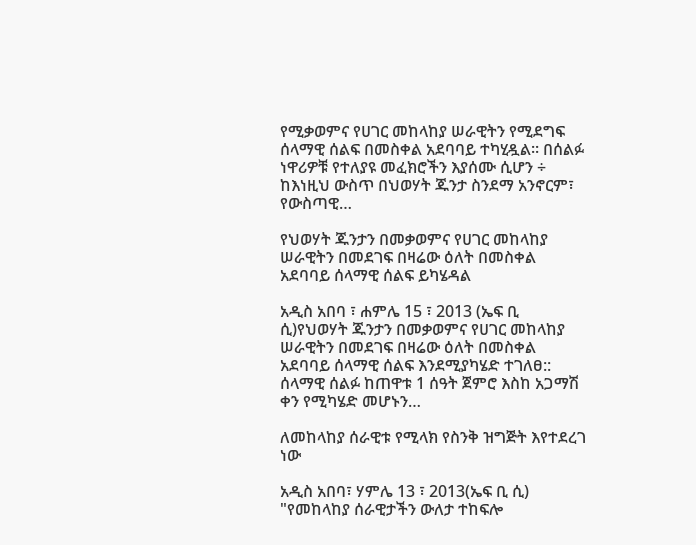የሚቃወምና የሀገር መከላከያ ሠራዊትን የሚደግፍ ሰላማዊ ሰልፍ በመስቀል አደባባይ ተካሂዷል፡፡ በሰልፉ ነዋሪዎቹ የተለያዩ መፈክሮችን እያሰሙ ሲሆን ÷ ከእነዚህ ውስጥ በህወሃት ጁንታ ስንደማ አንኖርም፣ የውስጣዊ…

የህወሃት ጁንታን በመቃወምና የሀገር መከላከያ ሠራዊትን በመደገፍ በዛሬው ዕለት በመስቀል አደባባይ ሰላማዊ ሰልፍ ይካሄዳል

አዲስ አበባ ፣ ሐምሌ 15 ፣ 2013 (ኤፍ ቢ ሲ)የህወሃት ጁንታን በመቃወምና የሀገር መከላከያ ሠራዊትን በመደገፍ በዛሬው ዕለት በመስቀል አደባባይ ሰላማዊ ሰልፍ እንደሚያካሄድ ተገለፀ:: ሰላማዊ ሰልፉ ከጠዋቱ 1 ሰዓት ጀምሮ እስከ አጋማሽ ቀን የሚካሄድ መሆኑን…

ለመከላከያ ሰራዊቱ የሚላክ የስንቅ ዝግጅት እየተደረገ ነው

አዲስ አበባ፣ ሃምሌ 13 ፣ 2013(ኤፍ ቢ ሲ) "የመከላከያ ሰራዊታችን ውለታ ተከፍሎ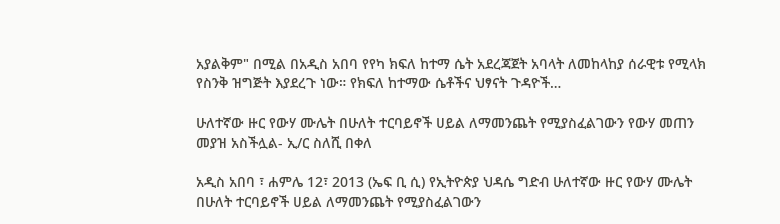አያልቅም" በሚል በአዲስ አበባ የየካ ክፍለ ከተማ ሴት አደረጃጀት አባላት ለመከላከያ ሰራዊቱ የሚላክ የስንቅ ዝግጅት እያደረጉ ነው። የክፍለ ከተማው ሴቶችና ህፃናት ጉዳዮች…

ሁለተኛው ዙር የውሃ ሙሌት በሁለት ተርባይኖች ሀይል ለማመንጨት የሚያስፈልገውን የውሃ መጠን መያዝ አስችሏል- ኢ/ር ስለሺ በቀለ

አዲስ አበባ ፣ ሐምሌ 12፣ 2013 (ኤፍ ቢ ሲ) የኢትዮጵያ ህዳሴ ግድብ ሁለተኛው ዙር የውሃ ሙሌት በሁለት ተርባይኖች ሀይል ለማመንጨት የሚያስፈልገውን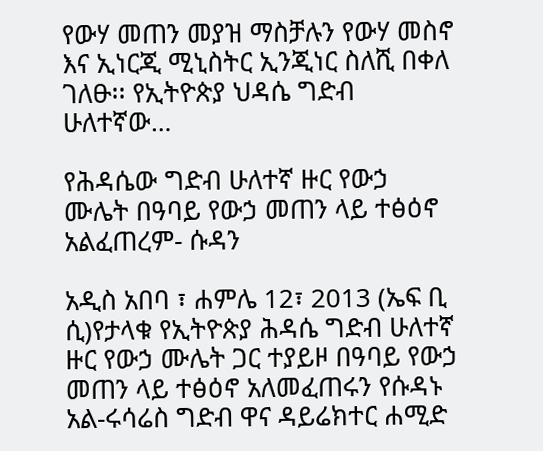የውሃ መጠን መያዝ ማስቻሉን የውሃ መስኖ እና ኢነርጂ ሚኒስትር ኢንጂነር ስለሺ በቀለ ገለፁ፡፡ የኢትዮጵያ ህዳሴ ግድብ ሁለተኛው…

የሕዳሴው ግድብ ሁለተኛ ዙር የውኃ ሙሌት በዓባይ የውኃ መጠን ላይ ተፅዕኖ አልፈጠረም- ሱዳን

አዲስ አበባ ፣ ሐምሌ 12፣ 2013 (ኤፍ ቢ ሲ)የታላቁ የኢትዮጵያ ሕዳሴ ግድብ ሁለተኛ ዙር የውኃ ሙሌት ጋር ተያይዞ በዓባይ የውኃ መጠን ላይ ተፅዕኖ አለመፈጠሩን የሱዳኑ አል-ሩሳሬስ ግድብ ዋና ዳይሬክተር ሐሚድ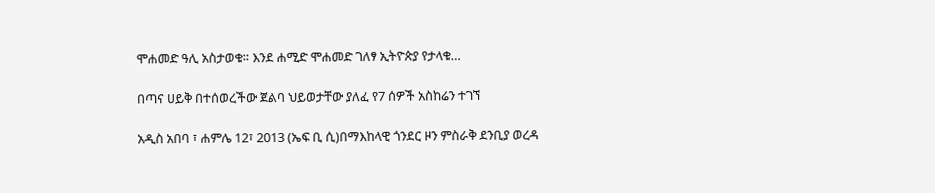ሞሐመድ ዓሊ አስታወቁ። እንደ ሐሚድ ሞሐመድ ገለፃ ኢትዮጵያ የታላቁ…

በጣና ሀይቅ በተሰወረችው ጀልባ ህይወታቸው ያለፈ የ7 ሰዎች አስከሬን ተገኘ

አዲስ አበባ ፣ ሐምሌ 12፣ 2013 (ኤፍ ቢ ሲ)በማእከላዊ ጎንደር ዞን ምስራቅ ደንቢያ ወረዳ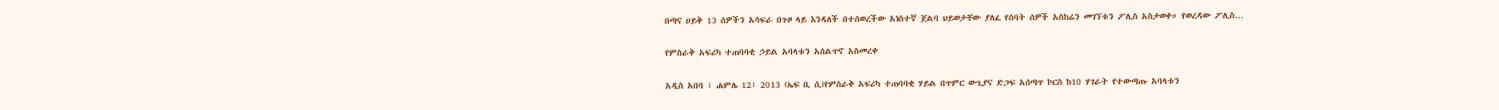በጣና ሀይቅ 13 ሰዎችን አሳፍራ በጉዞ ላይ እንዳለች በተሰወረችው አነስተኛ ጀልባ ህይወታቸው ያለፈ የሰባት ሰዎች አስከሬን መገኘቱን ፖሊስ አስታወቀ። የወረዳው ፖሊስ…

የምስራቅ አፍሪካ ተጠባባቂ ኃይል አባላቱን አሰልጥኖ አስመረቀ

አዲስ አበባ ፣ ሐምሌ 12፣ 2013 (ኤፍ ቢ ሲ)የምስራቅ አፍሪካ ተጠባባቂ ሃይል በጥምር ውጊያና ድጋፍ አሰጣጥ ኮርስ ከ10 ሃገራት የተውጣጡ አባላቱን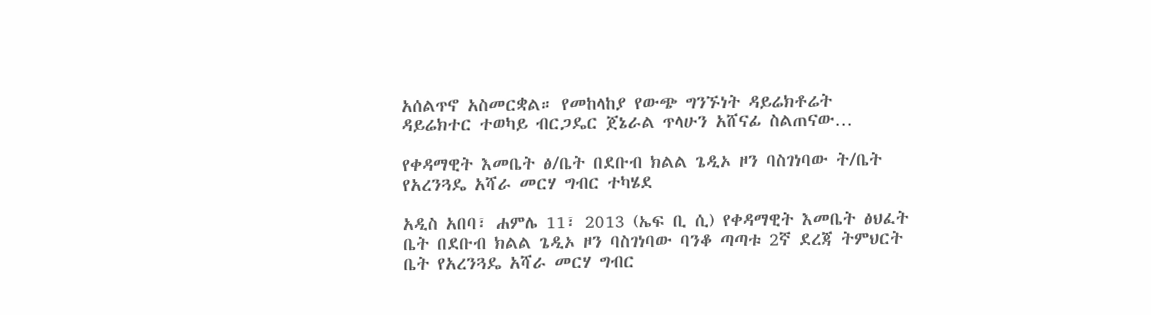አሰልጥኖ አስመርቋል። የመከላከያ የውጭ ግንኙነት ዳይሬክቶሬት ዳይሬክተር ተወካይ ብርጋዴር ጀኔራል ጥላሁን አሸናፊ ስልጠናው…

የቀዳማዊት እመቤት ፅ/ቤት በደቡብ ክልል ጌዲኦ ዞን ባስገነባው ት/ቤት የአረንጓዴ አሻራ መርሃ ግብር ተካሄደ

አዲስ አበባ፣ ሐምሌ 11፣ 2013 (ኤፍ ቢ ሲ) የቀዳማዊት እመቤት ፅህፈት ቤት በደቡብ ክልል ጌዲኦ ዞን ባስገነባው ባንቆ ጣጣቱ 2ኛ ደረጃ ትምህርት ቤት የአረንጓዴ አሻራ መርሃ ግብር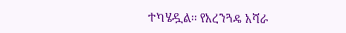ተካሄዷል፡፡ የአረንጓዴ አሻራ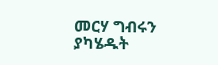መርሃ ግብሩን ያካሄዱት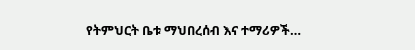የትምህርት ቤቱ ማህበረሰብ እና ተማሪዎች…